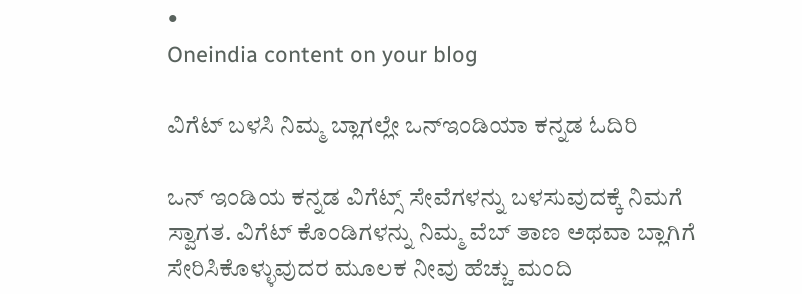•
Oneindia content on your blog

ವಿಗೆಟ್ ಬಳಸಿ ನಿಮ್ಮ ಬ್ಲಾಗಲ್ಲೇ ಒನ್ಇಂಡಿಯಾ ಕನ್ನಡ ಓದಿರಿ

ಒನ್ ಇಂಡಿಯ ಕನ್ನಡ ವಿಗೆಟ್ಸ್ ಸೇವೆಗಳನ್ನು ಬಳಸುವುದಕ್ಕೆ ನಿಮಗೆ ಸ್ವಾಗತ. ವಿಗೆಟ್ ಕೊಂಡಿಗಳನ್ನು ನಿಮ್ಮ ವೆಬ್ ತಾಣ ಅಥವಾ ಬ್ಲಾಗಿಗೆ ಸೇರಿಸಿಕೊಳ್ಳುವುದರ ಮೂಲಕ ನೀವು ಹೆಚ್ಚು ಮಂದಿ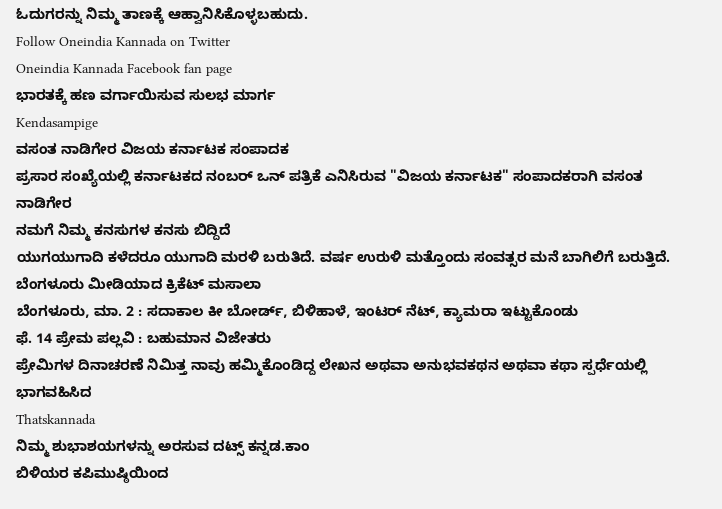ಓದುಗರನ್ನು ನಿಮ್ಮ ತಾಣಕ್ಕೆ ಆಹ್ವಾನಿಸಿಕೊಳ್ಳಬಹುದು.
Follow Oneindia Kannada on Twitter
Oneindia Kannada Facebook fan page
ಭಾರತಕ್ಕೆ ಹಣ ವರ್ಗಾಯಿಸುವ ಸುಲಭ ಮಾರ್ಗ
Kendasampige
ವಸಂತ ನಾಡಿಗೇರ ವಿಜಯ ಕರ್ನಾಟಕ ಸಂಪಾದಕ
ಪ್ರಸಾರ ಸಂಖ್ಯೆಯಲ್ಲಿ ಕರ್ನಾಟಕದ ನಂಬರ್ ಒನ್ ಪತ್ರಿಕೆ ಎನಿಸಿರುವ "ವಿಜಯ ಕರ್ನಾಟಕ" ಸಂಪಾದಕರಾಗಿ ವಸಂತ ನಾಡಿಗೇರ
ನಮಗೆ ನಿಮ್ಮ ಕನಸುಗಳ ಕನಸು ಬಿದ್ದಿದೆ
ಯುಗಯುಗಾದಿ ಕಳೆದರೂ ಯುಗಾದಿ ಮರಳಿ ಬರುತಿದೆ. ವರ್ಷ ಉರುಳಿ ಮತ್ತೊಂದು ಸಂವತ್ಸರ ಮನೆ ಬಾಗಿಲಿಗೆ ಬರುತ್ತಿದೆ.
ಬೆಂಗಳೂರು ಮೀಡಿಯಾದ ಕ್ರಿಕೆಟ್ ಮಸಾಲಾ
ಬೆಂಗಳೂರು, ಮಾ. 2 : ಸದಾಕಾಲ ಕೀ ಬೋರ್ಡ್, ಬಿಳಿಹಾಳೆ, ಇಂಟರ್ ನೆಟ್, ಕ್ಯಾಮರಾ ಇಟ್ಟುಕೊಂಡು
ಫೆ. 14 ಪ್ರೇಮ ಪಲ್ಲವಿ : ಬಹುಮಾನ ವಿಜೇತರು
ಪ್ರೇಮಿಗಳ ದಿನಾಚರಣೆ ನಿಮಿತ್ತ ನಾವು ಹಮ್ಮಿಕೊಂಡಿದ್ದ ಲೇಖನ ಅಥವಾ ಅನುಭವಕಥನ ಅಥವಾ ಕಥಾ ಸ್ಪರ್ಧೆಯಲ್ಲಿ ಭಾಗವಹಿಸಿದ
Thatskannada
ನಿಮ್ಮ ಶುಭಾಶಯಗಳನ್ನು ಅರಸುವ ದಟ್ಸ್ ಕನ್ನಡ.ಕಾಂ
ಬಿಳಿಯರ ಕಪಿಮುಷ್ಠಿಯಿಂದ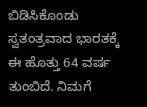ಬಿಡಿಸಿಕೊಂಡು ಸ್ವತಂತ್ರವಾದ ಭಾರತಕ್ಕೆ ಈ ಹೊತ್ತು 64 ವರ್ಷ ತುಂಬಿದೆ. ನಿಮಗೆ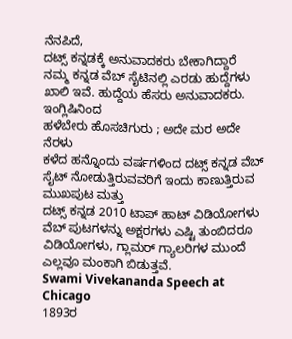ನೆನಪಿದೆ,
ದಟ್ಸ್ ಕನ್ನಡಕ್ಕೆ ಅನುವಾದಕರು ಬೇಕಾಗಿದ್ದಾರೆ
ನಮ್ಮ ಕನ್ನಡ ವೆಬ್ ಸೈಟಿನಲ್ಲಿ ಎರಡು ಹುದ್ದೆಗಳು ಖಾಲಿ ಇವೆ. ಹುದ್ದೆಯ ಹೆಸರು ಅನುವಾದಕರು. ಇಂಗ್ಲಿಷಿನಿಂದ
ಹಳೆಬೇರು ಹೊಸಚಿಗುರು ; ಅದೇ ಮರ ಅದೇ ನೆರಳು
ಕಳೆದ ಹನ್ನೊಂದು ವರ್ಷಗಳಿಂದ ದಟ್ಸ್ ಕನ್ನಡ ವೆಬ್ ಸೈಟ್ ನೋಡುತ್ತಿರುವವರಿಗೆ ಇಂದು ಕಾಣುತ್ತಿರುವ ಮುಖಪುಟ ಮತ್ತು
ದಟ್ಸ್ ಕನ್ನಡ 2010 ಟಾಪ್ ಹಾಟ್ ವಿಡಿಯೋಗಳು
ವೆಬ್ ಪುಟಗಳನ್ನು ಅಕ್ಷರಗಳು ಎಷ್ಟಿ ತುಂಬಿದರೂ ವಿಡಿಯೋಗಳು, ಗ್ಲಾಮರ್ ಗ್ಯಾಲರಿಗಳ ಮುಂದೆ ಎಲ್ಲವೂ ಮಂಕಾಗಿ ಬಿಡುತ್ತವೆ.
Swami Vivekananda Speech at Chicago
1893ರ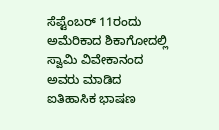ಸೆಪ್ಟೆಂಬರ್ 11ರಂದು ಅಮೆರಿಕಾದ ಶಿಕಾಗೋದಲ್ಲಿ ಸ್ವಾಮಿ ವಿವೇಕಾನಂದ ಅವರು ಮಾಡಿದ ಐತಿಹಾಸಿಕ ಭಾಷಣ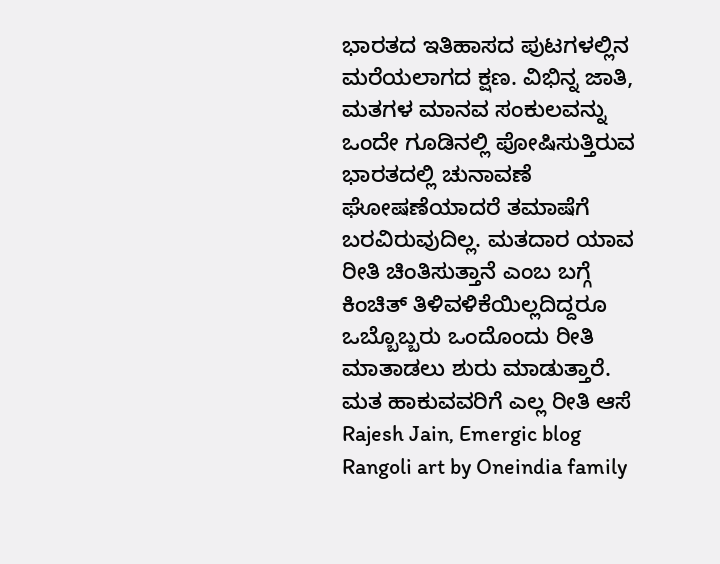ಭಾರತದ ಇತಿಹಾಸದ ಪುಟಗಳಲ್ಲಿನ ಮರೆಯಲಾಗದ ಕ್ಷಣ. ವಿಭಿನ್ನ ಜಾತಿ, ಮತಗಳ ಮಾನವ ಸಂಕುಲವನ್ನು ಒಂದೇ ಗೂಡಿನಲ್ಲಿ ಪೋಷಿಸುತ್ತಿರುವ
ಭಾರತದಲ್ಲಿ ಚುನಾವಣೆ ಘೋಷಣೆಯಾದರೆ ತಮಾಷೆಗೆ ಬರವಿರುವುದಿಲ್ಲ. ಮತದಾರ ಯಾವ ರೀತಿ ಚಿಂತಿಸುತ್ತಾನೆ ಎಂಬ ಬಗ್ಗೆ ಕಿಂಚಿತ್ ತಿಳಿವಳಿಕೆಯಿಲ್ಲದಿದ್ದರೂ ಒಬ್ಬೊಬ್ಬರು ಒಂದೊಂದು ರೀತಿ ಮಾತಾಡಲು ಶುರು ಮಾಡುತ್ತಾರೆ. ಮತ ಹಾಕುವವರಿಗೆ ಎಲ್ಲ ರೀತಿ ಆಸೆ
Rajesh Jain, Emergic blog
Rangoli art by Oneindia family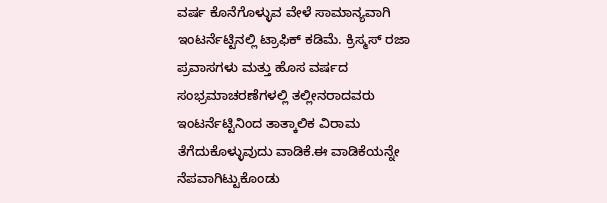ವರ್ಷ ಕೊನೆಗೊಳ್ಳುವ ವೇಳೆ ಸಾಮಾನ್ಯವಾಗಿ ಇಂಟರ್ನೆಟ್ಟಿನಲ್ಲಿ ಟ್ರಾಫಿಕ್ ಕಡಿಮೆ. ಕ್ರಿಸ್ಮಸ್ ರಜಾ ಪ್ರವಾಸಗಳು ಮತ್ತು ಹೊಸ ವರ್ಷದ ಸಂಭ್ರಮಾಚರಣೆಗಳಲ್ಲಿ ತಲ್ಲೀನರಾದವರು ಇಂಟರ್ನೆಟ್ಟಿನಿಂದ ತಾತ್ಕಾಲಿಕ ವಿರಾಮ ತೆಗೆದುಕೊಳ್ಳುವುದು ವಾಡಿಕೆ.ಈ ವಾಡಿಕೆಯನ್ನೇ ನೆಪವಾಗಿಟ್ಟುಕೊಂಡು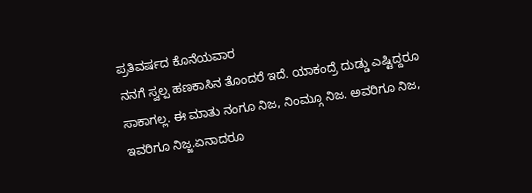ಪ್ರತಿವರ್ಷದ ಕೊನೆಯವಾರ
ನನಗೆ ಸ್ವಲ್ಪ ಹಣಕಾಸಿನ ತೊಂದರೆ ಇದೆ. ಯಾಕಂದ್ರೆ ದುಡ್ಡು ಎಷ್ಟಿದ್ದರೂ ಸಾಕಾಗಲ್ಲ. ಈ ಮಾತು ನಂಗೂ ನಿಜ, ನಿಂಮ್ಗೂ ನಿಜ. ಅವರಿಗೂ ನಿಜ, ಇವರಿಗೂ ನಿಜ್ಜ.ಏನಾದರೂ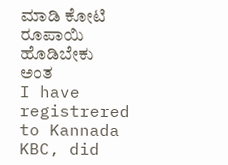ಮಾಡಿ ಕೋಟಿ ರೂಪಾಯಿ ಹೊಡಿಬೇಕು ಅಂತ
I have registrered to Kannada KBC, did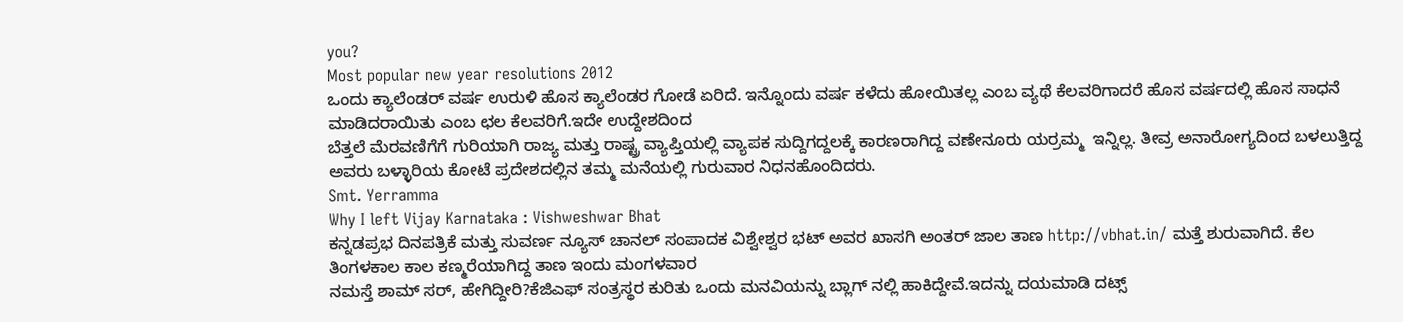you?
Most popular new year resolutions 2012
ಒಂದು ಕ್ಯಾಲೆಂಡರ್ ವರ್ಷ ಉರುಳಿ ಹೊಸ ಕ್ಯಾಲೆಂಡರ ಗೋಡೆ ಏರಿದೆ. ಇನ್ನೊಂದು ವರ್ಷ ಕಳೆದು ಹೋಯಿತಲ್ಲ ಎಂಬ ವ್ಯಥೆ ಕೆಲವರಿಗಾದರೆ ಹೊಸ ವರ್ಷದಲ್ಲಿ ಹೊಸ ಸಾಧನೆ ಮಾಡಿದರಾಯಿತು ಎಂಬ ಛಲ ಕೆಲವರಿಗೆ.ಇದೇ ಉದ್ದೇಶದಿಂದ
ಬೆತ್ತಲೆ ಮೆರವಣಿಗೆಗೆ ಗುರಿಯಾಗಿ ರಾಜ್ಯ ಮತ್ತು ರಾಷ್ಟ್ರ ವ್ಯಾಪ್ತಿಯಲ್ಲಿ ವ್ಯಾಪಕ ಸುದ್ದಿಗದ್ದಲಕ್ಕೆ ಕಾರಣರಾಗಿದ್ದ ವಣೇನೂರು ಯರ್ರಮ್ಮ  ಇನ್ನಿಲ್ಲ. ತೀವ್ರ ಅನಾರೋಗ್ಯದಿಂದ ಬಳಲುತ್ತಿದ್ದ ಅವರು ಬಳ್ಳಾರಿಯ ಕೋಟೆ ಪ್ರದೇಶದಲ್ಲಿನ ತಮ್ಮ ಮನೆಯಲ್ಲಿ ಗುರುವಾರ ನಿಧನಹೊಂದಿದರು.
Smt. Yerramma
Why I left Vijay Karnataka : Vishweshwar Bhat
ಕನ್ನಡಪ್ರಭ ದಿನಪತ್ರಿಕೆ ಮತ್ತು ಸುವರ್ಣ ನ್ಯೂಸ್ ಚಾನಲ್ ಸಂಪಾದಕ ವಿಶ್ವೇಶ್ವರ ಭಟ್ ಅವರ ಖಾಸಗಿ ಅಂತರ್ ಜಾಲ ತಾಣ http://vbhat.in/ ಮತ್ತೆ ಶುರುವಾಗಿದೆ. ಕೆಲ ತಿಂಗಳಕಾಲ ಕಾಲ ಕಣ್ಮರೆಯಾಗಿದ್ದ ತಾಣ ಇಂದು ಮಂಗಳವಾರ
ನಮಸ್ತೆ ಶಾಮ್ ಸರ್, ಹೇಗಿದ್ದೀರಿ?ಕೆಜಿಎಫ್ ಸಂತ್ರಸ್ಥರ ಕುರಿತು ಒಂದು ಮನವಿಯನ್ನು ಬ್ಲಾಗ್ ನಲ್ಲಿ ಹಾಕಿದ್ದೇವೆ.ಇದನ್ನು ದಯಮಾಡಿ ದಟ್ಸ್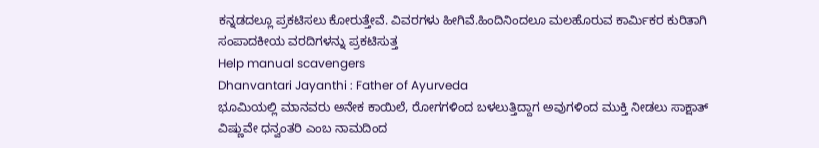ಕನ್ನಡದಲ್ಲೂ ಪ್ರಕಟಿಸಲು ಕೋರುತ್ತೇವೆ. ವಿವರಗಳು ಹೀಗಿವೆ.ಹಿಂದಿನಿಂದಲೂ ಮಲಹೊರುವ ಕಾರ್ಮಿಕರ ಕುರಿತಾಗಿ ಸಂಪಾದಕೀಯ ವರದಿಗಳನ್ನು ಪ್ರಕಟಿಸುತ್ತ
Help manual scavengers
Dhanvantari Jayanthi : Father of Ayurveda
ಭೂಮಿಯಲ್ಲಿ ಮಾನವರು ಅನೇಕ ಕಾಯಿಲೆ, ರೋಗಗಳಿಂದ ಬಳಲುತ್ತಿದ್ದಾಗ ಅವುಗಳಿಂದ ಮುಕ್ತಿ ನೀಡಲು ಸಾಕ್ಷಾತ್ ವಿಷ್ಣುವೇ ಧನ್ವಂತರಿ ಎಂಬ ನಾಮದಿಂದ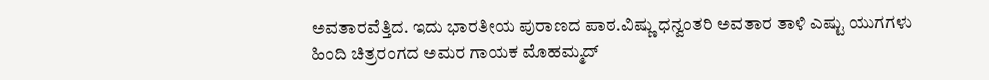ಅವತಾರವೆತ್ತಿದ. ಇದು ಭಾರತೀಯ ಪುರಾಣದ ಪಾಠ.ವಿಷ್ಣು ಧನ್ವಂತರಿ ಅವತಾರ ತಾಳಿ ಎಷ್ಟು ಯುಗಗಳು
ಹಿಂದಿ ಚಿತ್ರರಂಗದ ಅಮರ ಗಾಯಕ ಮೊಹಮ್ಮದ್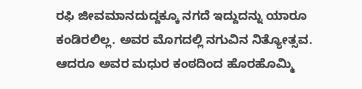ರಫಿ ಜೀವಮಾನದುದ್ದಕ್ಕೂ ನಗದೆ ಇದ್ದುದನ್ನು ಯಾರೂ ಕಂಡಿರಲಿಲ್ಲ. ಅವರ ಮೊಗದಲ್ಲಿ ನಗುವಿನ ನಿತ್ಯೋತ್ಸವ. ಆದರೂ ಅವರ ಮಧುರ ಕಂಠದಿಂದ ಹೊರಹೊಮ್ಮಿ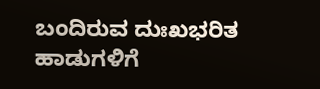ಬಂದಿರುವ ದುಃಖಭರಿತ ಹಾಡುಗಳಿಗೆ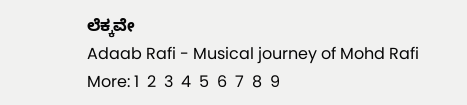ಲೆಕ್ಕವೇ
Adaab Rafi - Musical journey of Mohd Rafi
More: 1  2  3  4  5  6  7  8  9